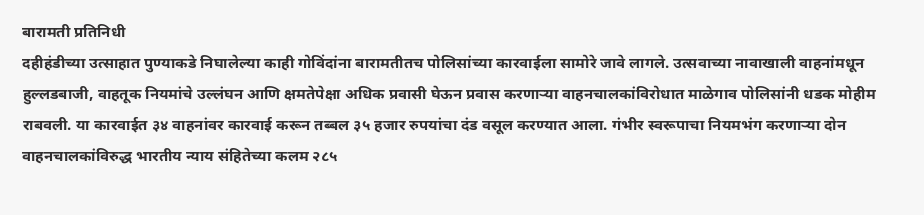बारामती प्रतिनिधी
दहीहंडीच्या उत्साहात पुण्याकडे निघालेल्या काही गोविंदांना बारामतीतच पोलिसांच्या कारवाईला सामोरे जावे लागले. उत्सवाच्या नावाखाली वाहनांमधून हुल्लडबाजी, वाहतूक नियमांचे उल्लंघन आणि क्षमतेपेक्षा अधिक प्रवासी घेऊन प्रवास करणाऱ्या वाहनचालकांविरोधात माळेगाव पोलिसांनी धडक मोहीम राबवली. या कारवाईत ३४ वाहनांवर कारवाई करून तब्बल ३५ हजार रुपयांचा दंड वसूल करण्यात आला. गंभीर स्वरूपाचा नियमभंग करणाऱ्या दोन वाहनचालकांविरुद्ध भारतीय न्याय संहितेच्या कलम २८५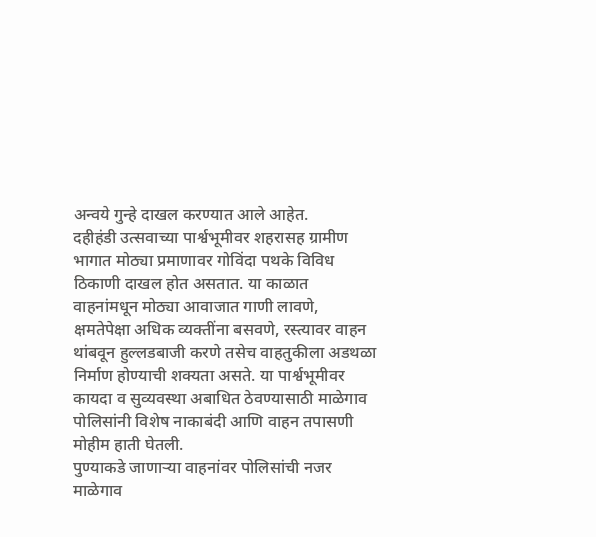अन्वये गुन्हे दाखल करण्यात आले आहेत.
दहीहंडी उत्सवाच्या पार्श्वभूमीवर शहरासह ग्रामीण भागात मोठ्या प्रमाणावर गोविंदा पथके विविध ठिकाणी दाखल होत असतात. या काळात वाहनांमधून मोठ्या आवाजात गाणी लावणे, क्षमतेपेक्षा अधिक व्यक्तींना बसवणे, रस्त्यावर वाहन थांबवून हुल्लडबाजी करणे तसेच वाहतुकीला अडथळा निर्माण होण्याची शक्यता असते. या पार्श्वभूमीवर कायदा व सुव्यवस्था अबाधित ठेवण्यासाठी माळेगाव पोलिसांनी विशेष नाकाबंदी आणि वाहन तपासणी मोहीम हाती घेतली.
पुण्याकडे जाणाऱ्या वाहनांवर पोलिसांची नजर
माळेगाव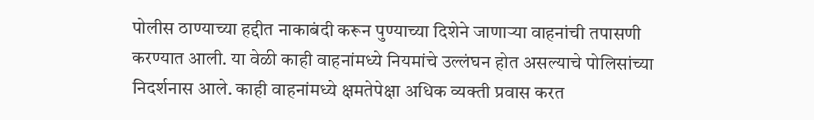पोलीस ठाण्याच्या हद्दीत नाकाबंदी करून पुण्याच्या दिशेने जाणाऱ्या वाहनांची तपासणी करण्यात आली. या वेळी काही वाहनांमध्ये नियमांचे उल्लंघन होत असल्याचे पोलिसांच्या निदर्शनास आले. काही वाहनांमध्ये क्षमतेपेक्षा अधिक व्यक्ती प्रवास करत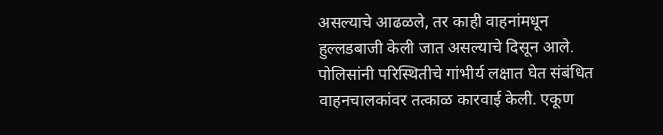असल्याचे आढळले, तर काही वाहनांमधून हुल्लडबाजी केली जात असल्याचे दिसून आले.
पोलिसांनी परिस्थितीचे गांभीर्य लक्षात घेत संबंधित वाहनचालकांवर तत्काळ कारवाई केली. एकूण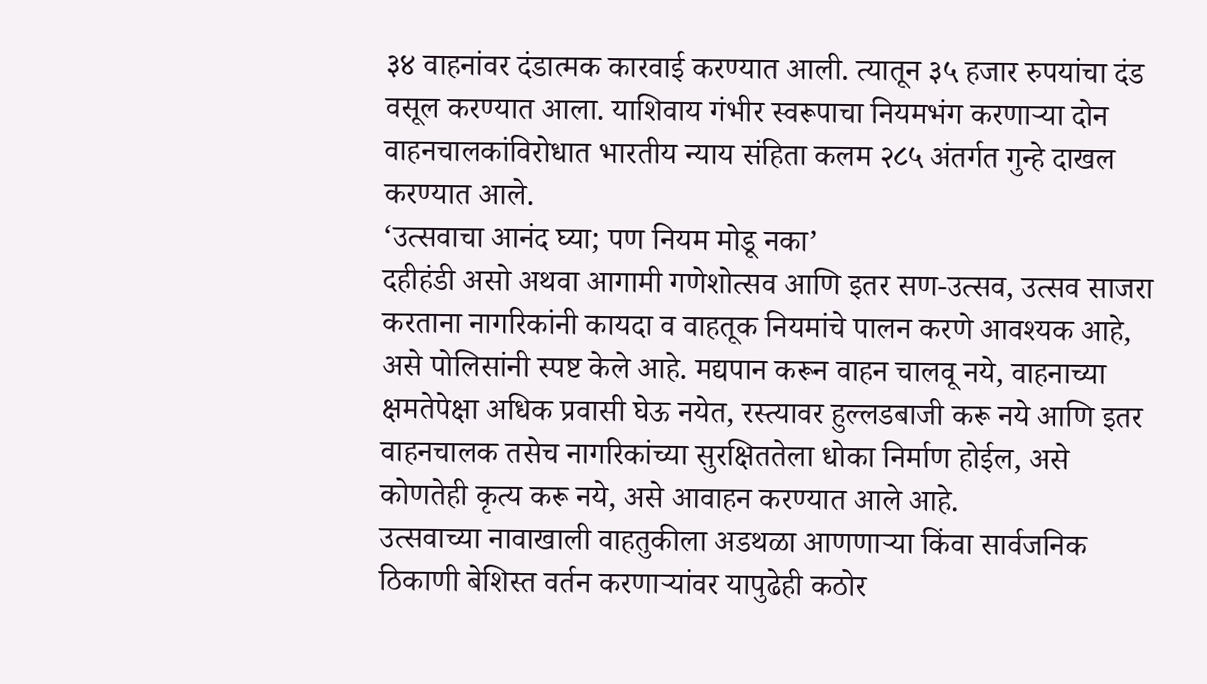३४ वाहनांवर दंडात्मक कारवाई करण्यात आली. त्यातून ३५ हजार रुपयांचा दंड वसूल करण्यात आला. याशिवाय गंभीर स्वरूपाचा नियमभंग करणाऱ्या दोन वाहनचालकांविरोधात भारतीय न्याय संहिता कलम २८५ अंतर्गत गुन्हे दाखल करण्यात आले.
‘उत्सवाचा आनंद घ्या; पण नियम मोडू नका’
दहीहंडी असो अथवा आगामी गणेशोत्सव आणि इतर सण-उत्सव, उत्सव साजरा करताना नागरिकांनी कायदा व वाहतूक नियमांचे पालन करणे आवश्यक आहे, असे पोलिसांनी स्पष्ट केले आहे. मद्यपान करून वाहन चालवू नये, वाहनाच्या क्षमतेपेक्षा अधिक प्रवासी घेऊ नयेत, रस्त्यावर हुल्लडबाजी करू नये आणि इतर वाहनचालक तसेच नागरिकांच्या सुरक्षिततेला धोका निर्माण होईल, असे कोणतेही कृत्य करू नये, असे आवाहन करण्यात आले आहे.
उत्सवाच्या नावाखाली वाहतुकीला अडथळा आणणाऱ्या किंवा सार्वजनिक ठिकाणी बेशिस्त वर्तन करणाऱ्यांवर यापुढेही कठोर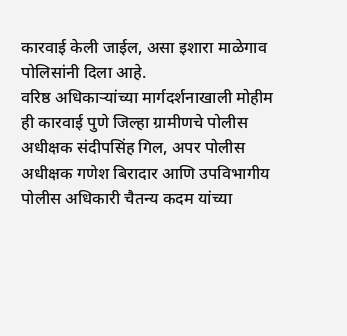कारवाई केली जाईल, असा इशारा माळेगाव पोलिसांनी दिला आहे.
वरिष्ठ अधिकाऱ्यांच्या मार्गदर्शनाखाली मोहीम
ही कारवाई पुणे जिल्हा ग्रामीणचे पोलीस अधीक्षक संदीपसिंह गिल, अपर पोलीस अधीक्षक गणेश बिरादार आणि उपविभागीय पोलीस अधिकारी चैतन्य कदम यांच्या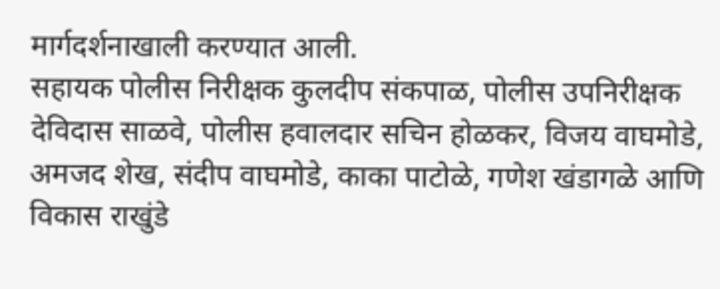मार्गदर्शनाखाली करण्यात आली.
सहायक पोलीस निरीक्षक कुलदीप संकपाळ, पोलीस उपनिरीक्षक देविदास साळवे, पोलीस हवालदार सचिन होळकर, विजय वाघमोडे, अमजद शेख, संदीप वाघमोडे, काका पाटोळे, गणेश खंडागळे आणि विकास राखुंडे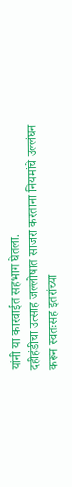यांनी या कारवाईत सहभाग घेतला.
दहीहंडीचा उत्साह जल्लोषात साजरा करताना नियमांचे उल्लंघन करून स्वतःसह इतरांच्या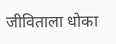जीविताला धोका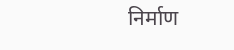निर्माण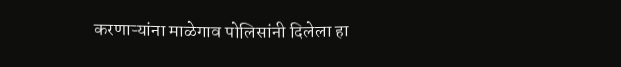करणाऱ्यांना माळेगाव पोलिसांनी दिलेला हा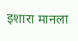इशारा मानला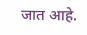जात आहे.